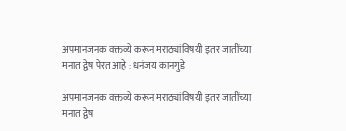अपमानजनक वक्तव्ये करून मराठ्यांविषयी इतर जातींच्या मनात द्वेष पेरत आहे : धनंजय कानगुडे

अपमानजनक वक्तव्ये करून मराठ्यांविषयी इतर जातींच्या मनात द्वेष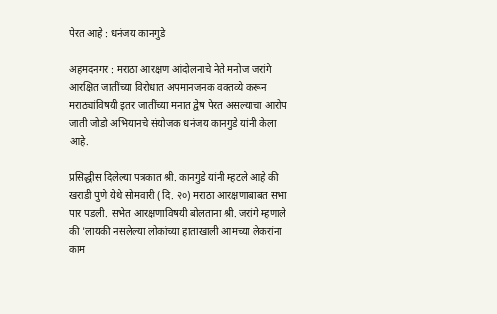पेरत आहे : धनंजय कानगुडे

अहमदनगर : मराठा आरक्षण आंदोलनाचे नेते मनोज जरांगे आरक्षित जातींच्या विरोधात अपमानजनक वक्तव्ये करून मराठ्यांविषयी इतर जातींच्या मनात द्वेष पेरत असल्याचा आरोप जाती जोडो अभियानचे संयोजक धनंजय कानगुडे यांनी केला आहे.

प्रसिद्धीस दिलेल्या पत्रकात श्री. कानगुडे यांनी म्हटले आहे की खराडी पुणे येथे सोमवारी (दि. २०) मराठा आरक्षणाबाबत सभा पार पडली. सभेत आरक्षणाविषयी बोलताना श्री. जरांगे म्हणाले की 'लायकी नसलेल्या लोकांच्या हाताखाली आमच्या लेकरांना काम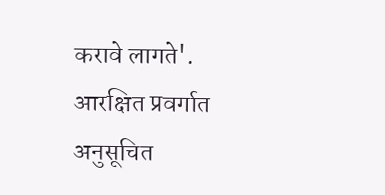करावे लागते'. आरक्षित प्रवर्गात अनुसूचित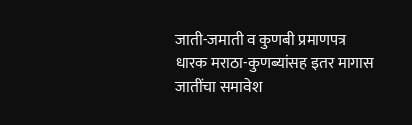जाती-जमाती व कुणबी प्रमाणपत्र धारक मराठा-कुणब्यांसह इतर मागास जातींचा समावेश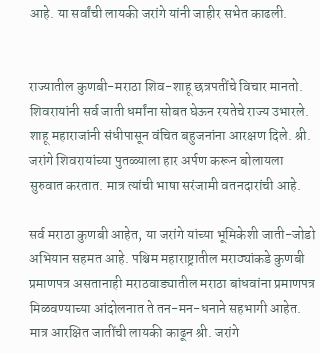आहे. या सर्वांची लायकी जरांगे यांनी जाहीर सभेत काढली.


राज्यातील कुणबी-मराठा शिव-शाहू छत्रपतींचे विचार मानतो. शिवरायांनी सर्व जाती धर्मांना सोबत घेऊन रयतेचे राज्य उभारले. शाहू महाराजांनी संधीपासून वंचित बहुजनांना आरक्षण दिले. श्री. जरांगे शिवरायांच्या पुतळ्याला हार अर्पण करून बोलायला सुरुवात करतात. मात्र त्यांची भाषा सरंजामी वतनदारांची आहे.

सर्व मराठा कुणबी आहेत, या जरांगे यांच्या भूमिकेशी जाती-जोडो अभियान सहमत आहे. पश्चिम महाराष्ट्रातील मराठ्यांकडे कुणबी प्रमाणपत्र असतानाही मराठवाड्यातील मराठा बांधवांना प्रमाणपत्र मिळवण्याच्या आंदोलनात ते तन-मन-धनाने सहभागी आहेत. मात्र आरक्षित जातींची लायकी काढून श्री. जरांगे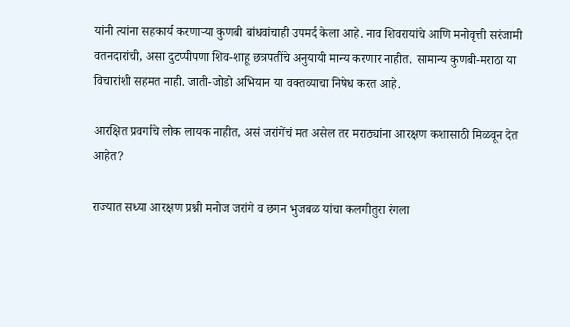यांनी त्यांना सहकार्य करणाऱ्या कुणबी बांधवांचाही उपमर्द केला आहे. नाव शिवरायांचे आणि मनोवृत्ती सरंजामी वतनदारांची, असा दुटप्पीपणा शिव-शाहू छत्रपतींचे अनुयायी मान्य करणार नाहीत. सामान्य कुणबी-मराठा या विचारांशी सहमत नाही. जाती-जोडो अभियान या वक्तव्याचा निषेध करत आहे.

आरक्षित प्रवर्गाचे लोक लायक नाहीत, असं जरांगेंचं मत असेल तर मराठ्यांना आरक्षण कशासाठी मिळवून देत आहेत?

राज्यात सध्या आरक्षण प्रश्नी मनोज जरांगे व छगन भुजबळ यांचा कलगीतुरा रंगला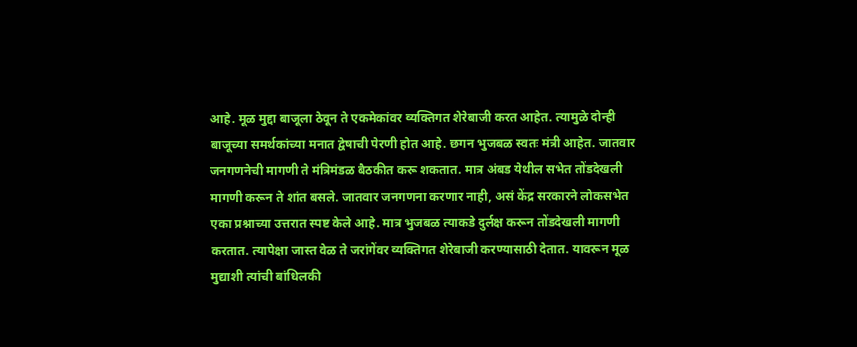आहे. मूळ मुद्दा बाजूला ठेवून ते एकमेकांवर व्यक्तिगत शेरेबाजी करत आहेत. त्यामुळे दोन्ही बाजूच्या समर्थकांच्या मनात द्वेषाची पेरणी होत आहे. छगन भुजबळ स्वतः मंत्री आहेत. जातवार जनगणनेची मागणी ते मंत्रिमंडळ बैठकीत करू शकतात. मात्र अंबड येथील सभेत तोंडदेखली मागणी करून ते शांत बसले. जातवार जनगणना करणार नाही, असं केंद्र सरकारने लोकसभेत एका प्रश्नाच्या उत्तरात स्पष्ट केले आहे. मात्र भुजबळ त्याकडे दुर्लक्ष करून तोंडदेखली मागणी करतात. त्यापेक्षा जास्त वेळ ते जरांगेंवर व्यक्तिगत शेरेबाजी करण्यासाठी देतात. यावरून मूळ मुद्याशी त्यांची बांधिलकी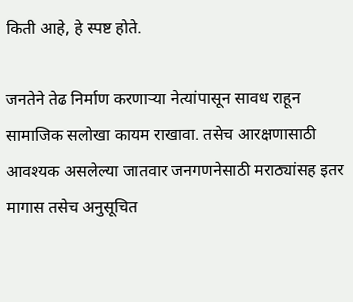किती आहे, हे स्पष्ट होते.

जनतेने तेढ निर्माण करणाऱ्या नेत्यांपासून सावध राहून सामाजिक सलोखा कायम राखावा. तसेच आरक्षणासाठी आवश्यक असलेल्या जातवार जनगणनेसाठी मराठ्यांसह इतर मागास तसेच अनुसूचित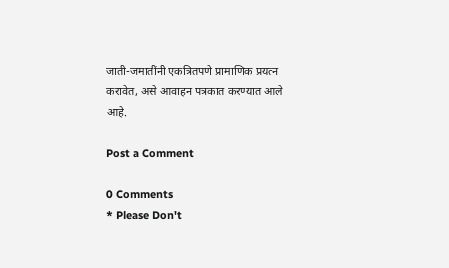जाती-जमातींनी एकत्रितपणे प्रामाणिक प्रयत्न करावेत, असे आवाहन पत्रकात करण्यात आले आहे.

Post a Comment

0 Comments
* Please Don't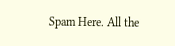Spam Here. All the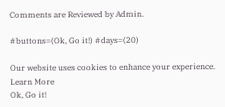Comments are Reviewed by Admin.

#buttons=(Ok, Go it!) #days=(20)

Our website uses cookies to enhance your experience. Learn More
Ok, Go it!